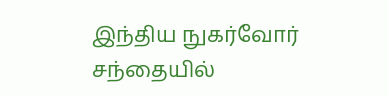இந்திய நுகர்வோர் சந்தையில்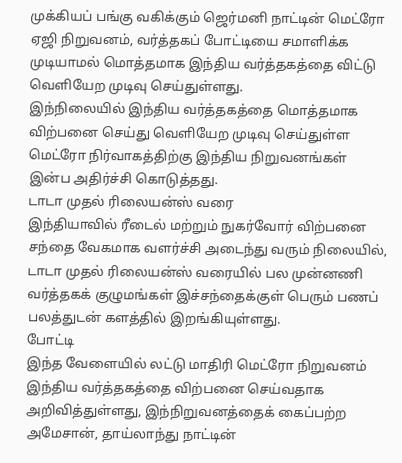முக்கியப் பங்கு வகிக்கும் ஜெர்மனி நாட்டின் மெட்ரோ ஏஜி நிறுவனம், வர்த்தகப் போட்டியை சமாளிக்க முடியாமல் மொத்தமாக இந்திய வர்த்தகத்தை விட்டு வெளியேற முடிவு செய்துள்ளது.
இந்நிலையில் இந்திய வர்த்தகத்தை மொத்தமாக விற்பனை செய்து வெளியேற முடிவு செய்துள்ள மெட்ரோ நிர்வாகத்திற்கு இந்திய நிறுவனங்கள் இன்ப அதிர்ச்சி கொடுத்தது.
டாடா முதல் ரிலையன்ஸ் வரை
இந்தியாவில் ரீடைல் மற்றும் நுகர்வோர் விற்பனை சந்தை வேகமாக வளர்ச்சி அடைந்து வரும் நிலையில், டாடா முதல் ரிலையன்ஸ் வரையில் பல முன்னணி வர்த்தகக் குழுமங்கள் இச்சந்தைக்குள் பெரும் பணப் பலத்துடன் களத்தில் இறங்கியுள்ளது.
போட்டி
இந்த வேளையில் லட்டு மாதிரி மெட்ரோ நிறுவனம் இந்திய வர்த்தகத்தை விற்பனை செய்வதாக அறிவித்துள்ளது, இந்நிறுவனத்தைக் கைப்பற்ற அமேசான், தாய்லாந்து நாட்டின்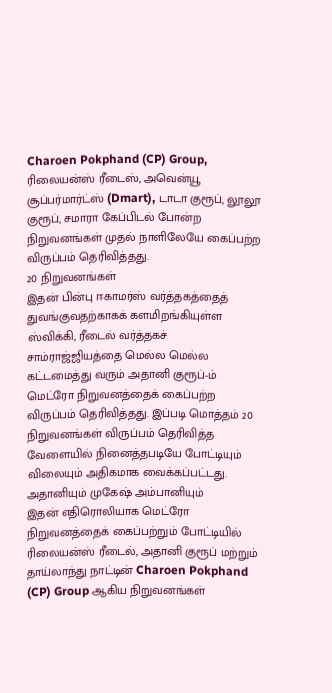Charoen Pokphand (CP) Group, ரிலையன்ஸ் ரீடைஸ், அவென்யூ சூப்பர்மார்ட்ஸ் (Dmart), டாடா குரூப், லூலூ குரூப், சமாரா கேப்பிடல் போன்ற நிறுவனங்கள் முதல் நாளிலேயே கைப்பற்ற விருப்பம் தெரிவித்தது.
20 நிறுவனங்கள்
இதன் பின்பு ஈகாமர்ஸ் வர்த்தகத்தைத் துவங்குவதற்காகக் களமிறங்கியுள்ள ஸ்விக்கி, ரீடைல் வர்த்தகச் சாம்ராஜ்ஜியத்தை மெல்ல மெல்ல கட்டமைத்து வரும் அதானி குரூப்-ம் மெட்ரோ நிறுவனத்தைக் கைப்பற்ற விருப்பம் தெரிவித்தது. இப்படி மொத்தம் 20 நிறுவனங்கள் விருப்பம் தெரிவித்த வேளையில் நினைத்தபடியே போட்டியும் விலையும் அதிகமாக வைக்கப்பட்டது.
அதானியும் முகேஷ் அம்பானியும்
இதன் எதிரொலியாக மெட்ரோ நிறுவனத்தைக் கைப்பற்றும் போட்டியில் ரிலையன்ஸ் ரீடைல், அதானி குரூப் மற்றும் தாய்லாந்து நாட்டின் Charoen Pokphand (CP) Group ஆகிய நிறுவனங்கள்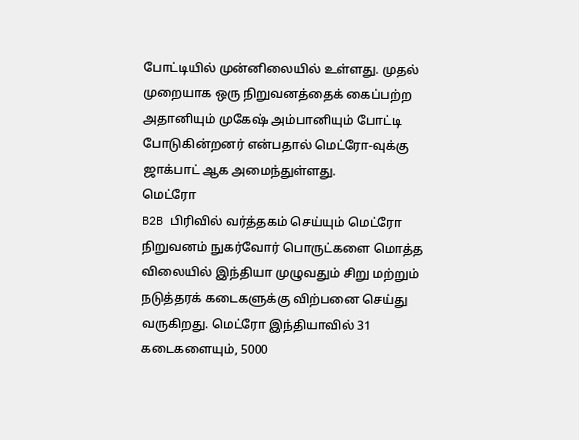போட்டியில் முன்னிலையில் உள்ளது. முதல் முறையாக ஒரு நிறுவனத்தைக் கைப்பற்ற அதானியும் முகேஷ் அம்பானியும் போட்டி போடுகின்றனர் என்பதால் மெட்ரோ-வுக்கு ஜாக்பாட் ஆக அமைந்துள்ளது.
மெட்ரோ
B2B பிரிவில் வர்த்தகம் செய்யும் மெட்ரோ நிறுவனம் நுகர்வோர் பொருட்களை மொத்த விலையில் இந்தியா முழுவதும் சிறு மற்றும் நடுத்தரக் கடைகளுக்கு விற்பனை செய்து வருகிறது. மெட்ரோ இந்தியாவில் 31 கடைகளையும், 5000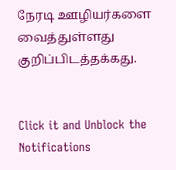நேரடி ஊழியர்களை வைத்துள்ளது குறிப்பிடத்தக்கது.


Click it and Unblock the Notifications